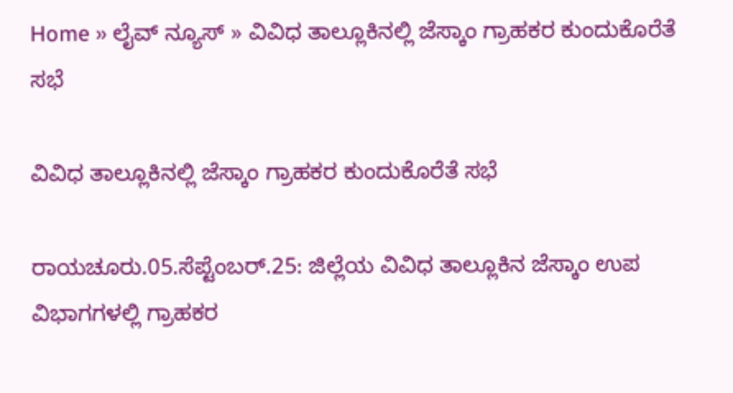Home » ಲೈವ್ ನ್ಯೂಸ್ » ವಿವಿಧ ತಾಲ್ಲೂಕಿನಲ್ಲಿ ಜೆಸ್ಕಾಂ ಗ್ರಾಹಕರ ಕುಂದುಕೊರೆತೆ ಸಭೆ

ವಿವಿಧ ತಾಲ್ಲೂಕಿನಲ್ಲಿ ಜೆಸ್ಕಾಂ ಗ್ರಾಹಕರ ಕುಂದುಕೊರೆತೆ ಸಭೆ

ರಾಯಚೂರು.05.ಸೆಪ್ಟೆಂಬರ್.25: ಜಿಲ್ಲೆಯ ವಿವಿಧ ತಾಲ್ಲೂಕಿನ ಜೆಸ್ಕಾಂ ಉಪ ವಿಭಾಗಗಳಲ್ಲಿ ಗ್ರಾಹಕರ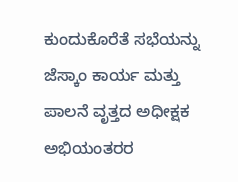ಕುಂದುಕೊರೆತೆ ಸಭೆಯನ್ನು ಜೆಸ್ಕಾಂ ಕಾರ್ಯ ಮತ್ತು ಪಾಲನೆ ವೃತ್ತದ ಅಧೀಕ್ಷಕ ಅಭಿಯಂತರರ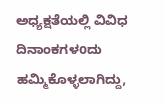ಅಧ್ಯಕ್ಷತೆಯಲ್ಲಿ ವಿವಿಧ ದಿನಾಂಕಗಳoದು ಹಮ್ಮಿಕೊಳ್ಳಲಾಗಿದ್ದು,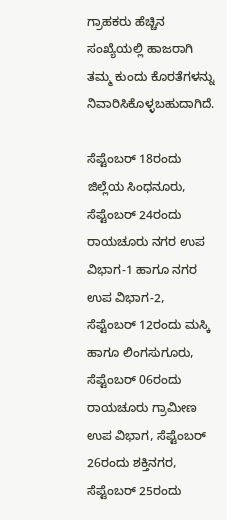ಗ್ರಾಹಕರು ಹೆಚ್ಚಿನ ಸಂಖ್ಯೆಯಲ್ಲಿ ಹಾಜರಾಗಿ ತಮ್ಮ ಕುಂದು ಕೊರತೆಗಳನ್ನು ನಿವಾರಿಸಿಕೊಳ್ಳಬಹುದಾಗಿದೆ.

ಸೆಪ್ಟೆಂಬರ್ 18ರಂದು ಜಿಲ್ಲೆಯ ಸಿಂಧನೂರು, ಸೆಪ್ಟೆಂಬರ್ 24ರಂದು ರಾಯಚೂರು ನಗರ ಉಪ ವಿಭಾಗ-1 ಹಾಗೂ ನಗರ ಉಪ ವಿಭಾಗ-2, ಸೆಪ್ಟೆಂಬರ್ 12ರಂದು ಮಸ್ಕಿ ಹಾಗೂ ಲಿಂಗಸುಗೂರು, ಸೆಪ್ಟೆಂಬರ್ 06ರಂದು ರಾಯಚೂರು ಗ್ರಾಮೀಣ ಉಪ ವಿಭಾಗ, ಸೆಪ್ಟೆಂಬರ್ 26ರಂದು ಶಕ್ತಿನಗರ, ಸೆಪ್ಟೆಂಬರ್ 25ರಂದು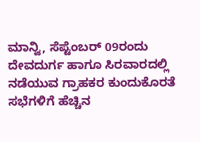ಮಾನ್ವಿ, ಸೆಪ್ಟೆಂಬರ್ 09ರಂದು ದೇವದುರ್ಗ ಹಾಗೂ ಸಿರವಾರದಲ್ಲಿ ನಡೆಯುವ ಗ್ರಾಹಕರ ಕುಂದುಕೊರತೆ ಸಭೆಗಳಿಗೆ ಹೆಚ್ಚಿನ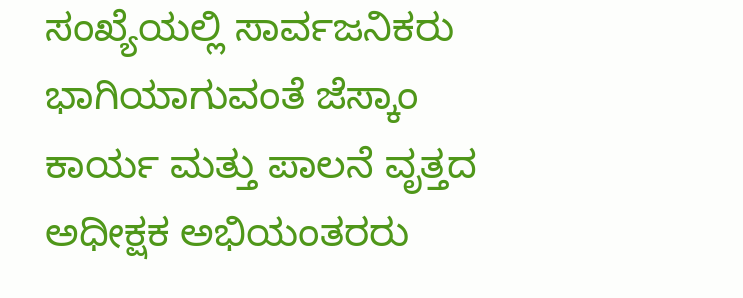ಸಂಖ್ಯೆಯಲ್ಲಿ ಸಾರ್ವಜನಿಕರು ಭಾಗಿಯಾಗುವಂತೆ ಜೆಸ್ಕಾಂ ಕಾರ್ಯ ಮತ್ತು ಪಾಲನೆ ವೃತ್ತದ ಅಧೀಕ್ಷಕ ಅಭಿಯಂತರರು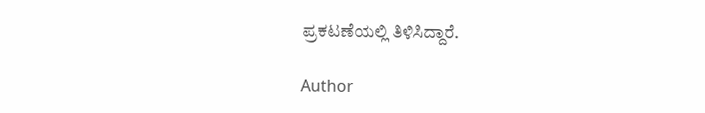ಪ್ರಕಟಣೆಯಲ್ಲಿ ತಿಳಿಸಿದ್ದಾರೆ.

Author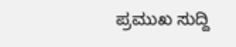ಪ್ರಮುಖ ಸುದ್ದಿ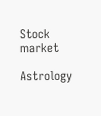Stock market

Astrology